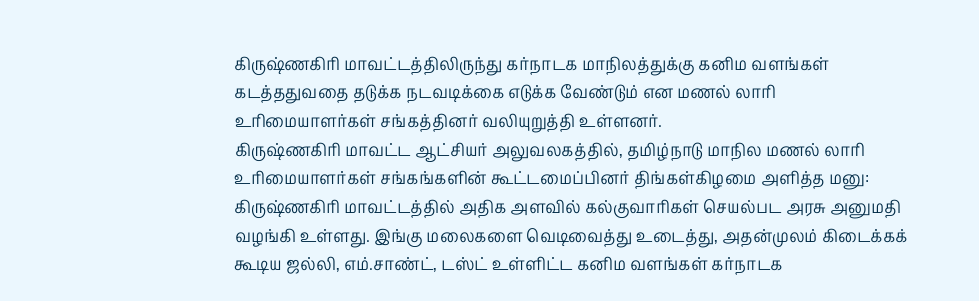கிருஷ்ணகிரி மாவட்டத்திலிருந்து கர்நாடக மாநிலத்துக்கு கனிம வளங்கள் கடத்ததுவதை தடுக்க நடவடிக்கை எடுக்க வேண்டும் என மணல் லாரி உரிமையாளர்கள் சங்கத்தினர் வலியுறுத்தி உள்ளனர்.
கிருஷ்ணகிரி மாவட்ட ஆட்சியர் அலுவலகத்தில், தமிழ்நாடு மாநில மணல் லாரி உரிமையாளர்கள் சங்கங்களின் கூட்டமைப்பினர் திங்கள்கிழமை அளித்த மனு:
கிருஷ்ணகிரி மாவட்டத்தில் அதிக அளவில் கல்குவாரிகள் செயல்பட அரசு அனுமதி வழங்கி உள்ளது. இங்கு மலைகளை வெடிவைத்து உடைத்து, அதன்முலம் கிடைக்கக் கூடிய ஜல்லி, எம்.சாண்ட், டஸ்ட் உள்ளிட்ட கனிம வளங்கள் கர்நாடக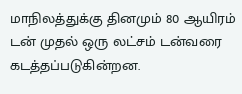மாநிலத்துக்கு தினமும் 80 ஆயிரம் டன் முதல் ஒரு லட்சம் டன்வரை கடத்தப்படுகின்றன.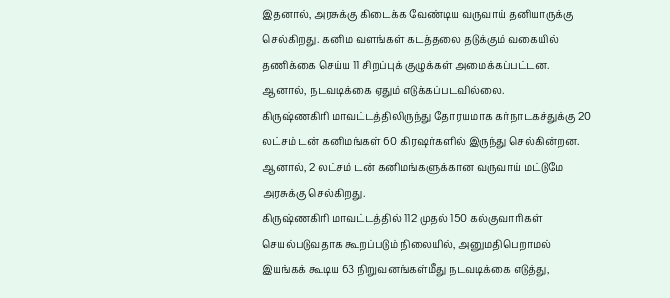இதனால், அரசுக்கு கிடைக்க வேண்டிய வருவாய் தனியாருக்கு செல்கிறது. கனிம வளங்கள் கடத்தலை தடுக்கும் வகையில் தணிக்கை செய்ய 11 சிறப்புக் குழுக்கள் அமைக்கப்பட்டன. ஆனால், நடவடிக்கை ஏதும் எடுக்கப்படவில்லை.
கிருஷ்ணகிரி மாவட்டத்திலிருந்து தோரயமாக கர்நாடகச்துக்கு 20 லட்சம் டன் கனிமங்கள் 60 கிரஷர்களில் இருந்து செல்கின்றன. ஆனால், 2 லட்சம் டன் கனிமங்களுக்கான வருவாய் மட்டுமே அரசுக்கு செல்கிறது.
கிருஷ்ணகிரி மாவட்டத்தில் 112 முதல் 150 கல்குவாரிகள் செயல்படுவதாக கூறப்படும் நிலையில், அனுமதிபெறாமல் இயங்கக் கூடிய 63 நிறுவனங்கள்மீது நடவடிக்கை எடுத்து,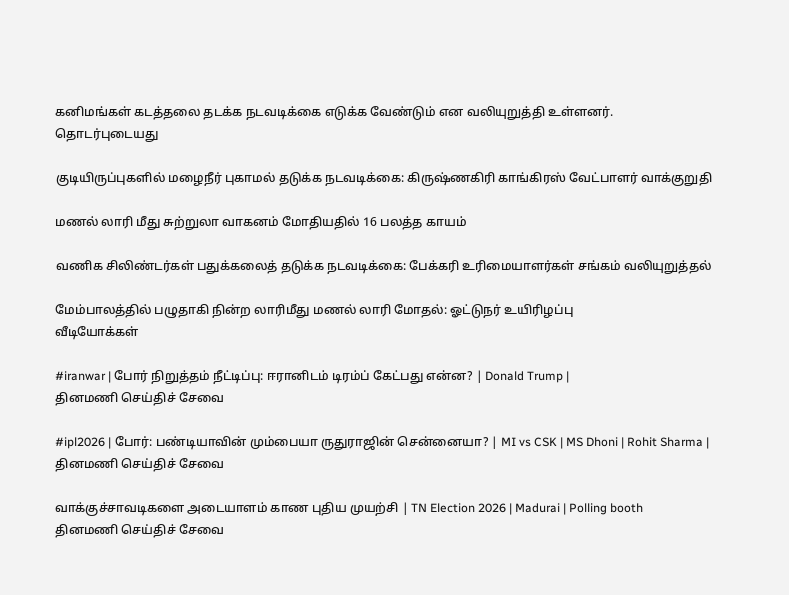கனிமங்கள் கடத்தலை தடக்க நடவடிக்கை எடுக்க வேண்டும் என வலியுறுத்தி உள்ளனர்.
தொடர்புடையது

குடியிருப்புகளில் மழைநீர் புகாமல் தடுக்க நடவடிக்கை: கிருஷ்ணகிரி காங்கிரஸ் வேட்பாளர் வாக்குறுதி

மணல் லாரி மீது சுற்றுலா வாகனம் மோதியதில் 16 பலத்த காயம்

வணிக சிலிண்டர்கள் பதுக்கலைத் தடுக்க நடவடிக்கை: பேக்கரி உரிமையாளர்கள் சங்கம் வலியுறுத்தல்

மேம்பாலத்தில் பழுதாகி நின்ற லாரிமீது மணல் லாரி மோதல்: ஓட்டுநர் உயிரிழப்பு
வீடியோக்கள்

#iranwar | போர் நிறுத்தம் நீட்டிப்பு: ஈரானிடம் டிரம்ப் கேட்பது என்ன? | Donald Trump |
தினமணி செய்திச் சேவை

#ipl2026 | போர்: பண்டியாவின் மும்பையா ருதுராஜின் சென்னையா? | MI vs CSK | MS Dhoni | Rohit Sharma |
தினமணி செய்திச் சேவை

வாக்குச்சாவடிகளை அடையாளம் காண புதிய முயற்சி | TN Election 2026 | Madurai | Polling booth
தினமணி செய்திச் சேவை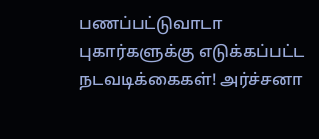பணப்பட்டுவாடா புகார்களுக்கு எடுக்கப்பட்ட நடவடிக்கைகள்! அர்ச்சனா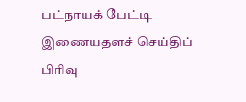பட்நாயக் பேட்டி
இணையதளச் செய்திப் பிரிவு